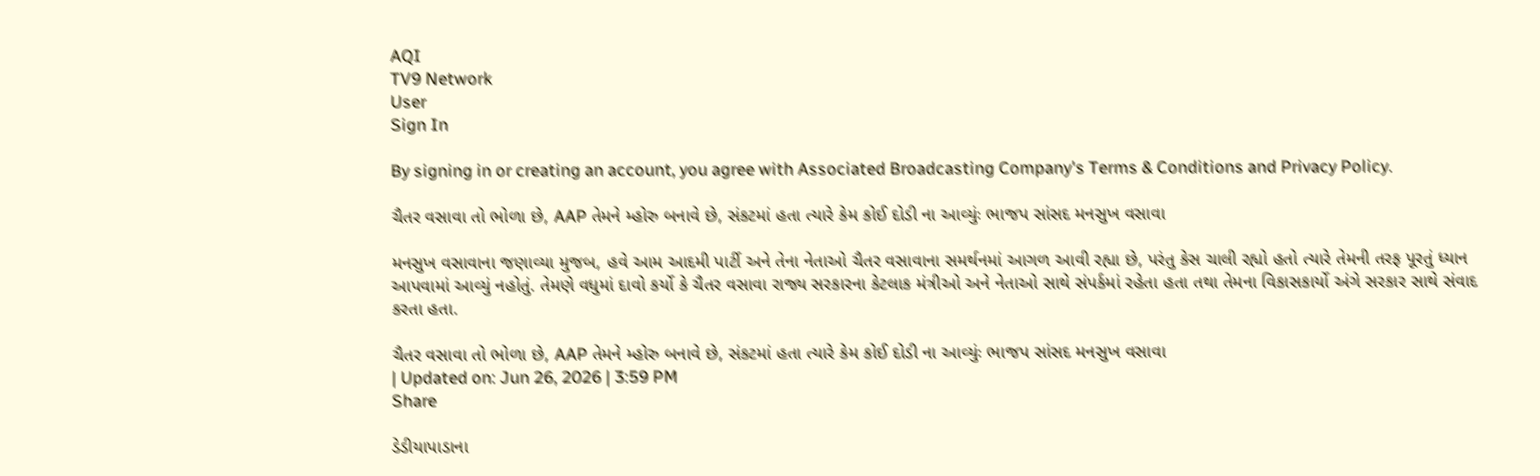AQI
TV9 Network
User
Sign In

By signing in or creating an account, you agree with Associated Broadcasting Company's Terms & Conditions and Privacy Policy.

ચૈતર વસાવા તો ભોળા છે, AAP તેમને મ્હોરુ બનાવે છે, સંકટમાં હતા ત્યારે કેમ કોઈ દોડી ના આવ્યુંઃ ભાજપ સાંસદ મનસુખ વસાવા

મનસુખ વસાવાના જણાવ્યા મુજબ, હવે આમ આદમી પાર્ટી અને તેના નેતાઓ ચૈતર વસાવાના સમર્થનમાં આગળ આવી રહ્યા છે, પરંતુ કેસ ચાલી રહ્યો હતો ત્યારે તેમની તરફ પૂરતું ધ્યાન આપવામાં આવ્યું નહોતું. તેમણે વધુમાં દાવો કર્યો કે ચૈતર વસાવા રાજ્ય સરકારના કેટલાક મંત્રીઓ અને નેતાઓ સાથે સંપર્કમાં રહેતા હતા તથા તેમના વિકાસકાર્યો અંગે સરકાર સાથે સંવાદ કરતા હતા.

ચૈતર વસાવા તો ભોળા છે, AAP તેમને મ્હોરુ બનાવે છે, સંકટમાં હતા ત્યારે કેમ કોઈ દોડી ના આવ્યુંઃ ભાજપ સાંસદ મનસુખ વસાવા
| Updated on: Jun 26, 2026 | 3:59 PM
Share

ડેડીયાપાડાના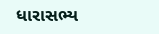ધારાસભ્ય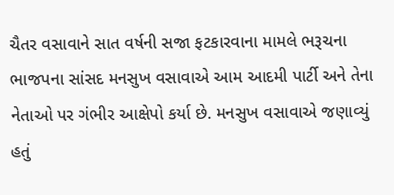ચૈતર વસાવાને સાત વર્ષની સજા ફટકારવાના મામલે ભરૂચના ભાજપના સાંસદ મનસુખ વસાવાએ આમ આદમી પાર્ટી અને તેના નેતાઓ પર ગંભીર આક્ષેપો કર્યા છે. મનસુખ વસાવાએ જણાવ્યું હતું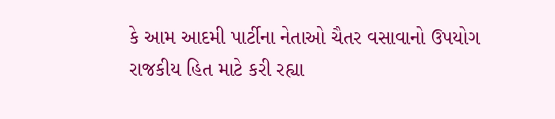કે આમ આદમી પાર્ટીના નેતાઓ ચૈતર વસાવાનો ઉપયોગ રાજકીય હિત માટે કરી રહ્યા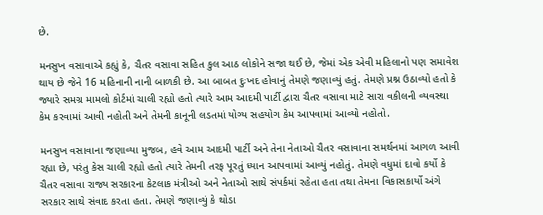છે.

મનસુખ વસાવાએ કહ્યું કે, ચૈતર વસાવા સહિત કુલ આઠ લોકોને સજા થઈ છે, જેમાં એક એવી મહિલાનો પણ સમાવેશ થાય છે જેને 16 મહિનાની નાની બાળકી છે. આ બાબત દુઃખદ હોવાનું તેમણે જણાવ્યું હતું. તેમણે પ્રશ્ન ઉઠાવ્યો હતો કે જ્યારે સમગ્ર મામલો કોર્ટમાં ચાલી રહ્યો હતો ત્યારે આમ આદમી પાર્ટી દ્વારા ચૈતર વસાવા માટે સારા વકીલની વ્યવસ્થા કેમ કરવામાં આવી નહોતી અને તેમની કાનૂની લડતમાં યોગ્ય સહયોગ કેમ આપવામાં આવ્યો નહોતો.

મનસુખ વસાવાના જણાવ્યા મુજબ, હવે આમ આદમી પાર્ટી અને તેના નેતાઓ ચૈતર વસાવાના સમર્થનમાં આગળ આવી રહ્યા છે, પરંતુ કેસ ચાલી રહ્યો હતો ત્યારે તેમની તરફ પૂરતું ધ્યાન આપવામાં આવ્યું નહોતું. તેમણે વધુમાં દાવો કર્યો કે ચૈતર વસાવા રાજ્ય સરકારના કેટલાક મંત્રીઓ અને નેતાઓ સાથે સંપર્કમાં રહેતા હતા તથા તેમના વિકાસકાર્યો અંગે સરકાર સાથે સંવાદ કરતા હતા. તેમણે જણાવ્યું કે થોડા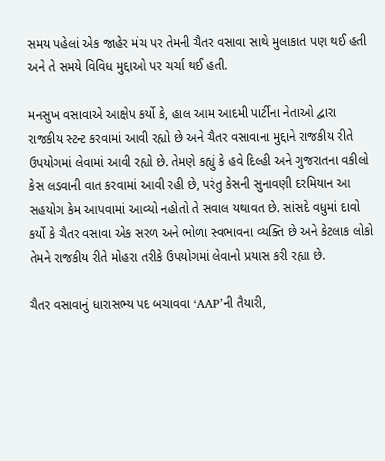સમય પહેલાં એક જાહેર મંચ પર તેમની ચૈતર વસાવા સાથે મુલાકાત પણ થઈ હતી અને તે સમયે વિવિધ મુદ્દાઓ પર ચર્ચા થઈ હતી.

મનસુખ વસાવાએ આક્ષેપ કર્યો કે, હાલ આમ આદમી પાર્ટીના નેતાઓ દ્વારા રાજકીય સ્ટન્ટ કરવામાં આવી રહ્યો છે અને ચૈતર વસાવાના મુદ્દાને રાજકીય રીતે ઉપયોગમાં લેવામાં આવી રહ્યો છે. તેમણે કહ્યું કે હવે દિલ્હી અને ગુજરાતના વકીલો કેસ લડવાની વાત કરવામાં આવી રહી છે, પરંતુ કેસની સુનાવણી દરમિયાન આ સહયોગ કેમ આપવામાં આવ્યો નહોતો તે સવાલ યથાવત છે. સાંસદે વધુમાં દાવો કર્યો કે ચૈતર વસાવા એક સરળ અને ભોળા સ્વભાવના વ્યક્તિ છે અને કેટલાક લોકો તેમને રાજકીય રીતે મોહરા તરીકે ઉપયોગમાં લેવાનો પ્રયાસ કરી રહ્યા છે.

ચૈતર વસાવાનું ધારાસભ્ય પદ બચાવવા ‘AAP’ની તૈયારી,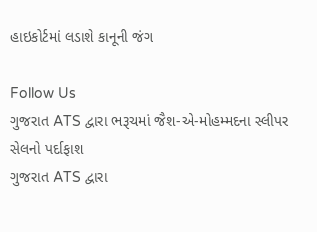હાઇકોર્ટમાં લડાશે કાનૂની જંગ

Follow Us
ગુજરાત ATS દ્વારા ભરૂચમાં જૈશ-એ-મોહમ્મદના સ્લીપર સેલનો પર્દાફાશ
ગુજરાત ATS દ્વારા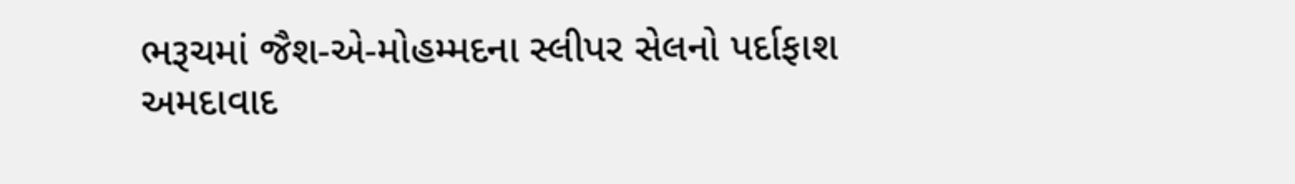ભરૂચમાં જૈશ-એ-મોહમ્મદના સ્લીપર સેલનો પર્દાફાશ
અમદાવાદ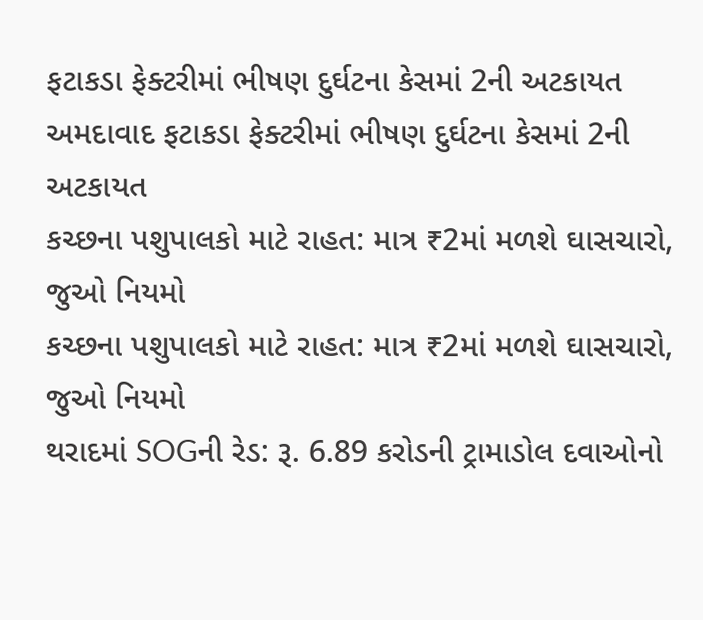ફટાકડા ફેક્ટરીમાં ભીષણ દુર્ઘટના કેસમાં 2ની અટકાયત
અમદાવાદ ફટાકડા ફેક્ટરીમાં ભીષણ દુર્ઘટના કેસમાં 2ની અટકાયત
કચ્છના પશુપાલકો માટે રાહત: માત્ર ₹2માં મળશે ઘાસચારો, જુઓ નિયમો
કચ્છના પશુપાલકો માટે રાહત: માત્ર ₹2માં મળશે ઘાસચારો, જુઓ નિયમો
થરાદમાં SOGની રેડ: રૂ. 6.89 કરોડની ટ્રામાડોલ દવાઓનો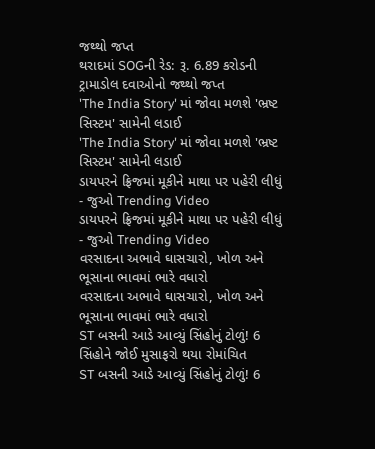જથ્થો જપ્ત
થરાદમાં SOGની રેડ: રૂ. 6.89 કરોડની ટ્રામાડોલ દવાઓનો જથ્થો જપ્ત
'The India Story' માં જોવા મળશે 'ભ્રષ્ટ સિસ્ટમ' સામેની લડાઈ
'The India Story' માં જોવા મળશે 'ભ્રષ્ટ સિસ્ટમ' સામેની લડાઈ
ડાયપરને ફ્રિજમાં મૂકીને માથા પર પહેરી લીધું - જુઓ Trending Video
ડાયપરને ફ્રિજમાં મૂકીને માથા પર પહેરી લીધું - જુઓ Trending Video
વરસાદના અભાવે ઘાસચારો, ખોળ અને ભૂસાના ભાવમાં ભારે વધારો
વરસાદના અભાવે ઘાસચારો, ખોળ અને ભૂસાના ભાવમાં ભારે વધારો
ST બસની આડે આવ્યું સિંહોનું ટોળું! 6 સિંહોને જોઈ મુસાફરો થયા રોમાંચિત
ST બસની આડે આવ્યું સિંહોનું ટોળું! 6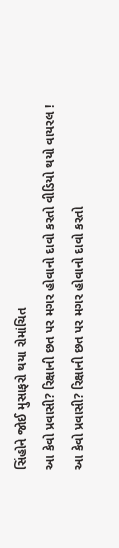સિંહોને જોઈ મુસાફરો થયા રોમાંચિત
આ કેવો પ્રવાસી? રિક્ષાની છત પર મગર હોવાનો દાવો કરતો વીડિયો થયો વાયરલ !
આ કેવો પ્રવાસી? રિક્ષાની છત પર મગર હોવાનો દાવો કરતો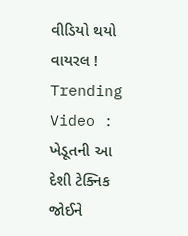વીડિયો થયો વાયરલ !
Trending Video : ખેડૂતની આ દેશી ટેક્નિક જોઈને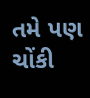તમે પણ ચોંકી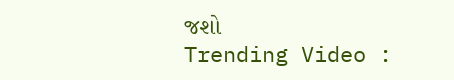જશો
Trending Video :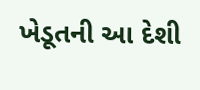ખેડૂતની આ દેશી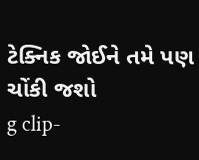ટેક્નિક જોઈને તમે પણ ચોંકી જશો
g clip-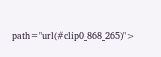path="url(#clip0_868_265)">